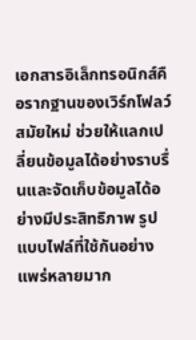เอกสารอิเล็กทรอนิกส์คือรากฐานของเวิร์กโฟลว์สมัยใหม่ ช่วยให้แลกเปลี่ยนข้อมูลได้อย่างราบรื่นและจัดเก็บข้อมูลได้อย่างมีประสิทธิภาพ รูปแบบไฟล์ที่ใช้กันอย่างแพร่หลายมาก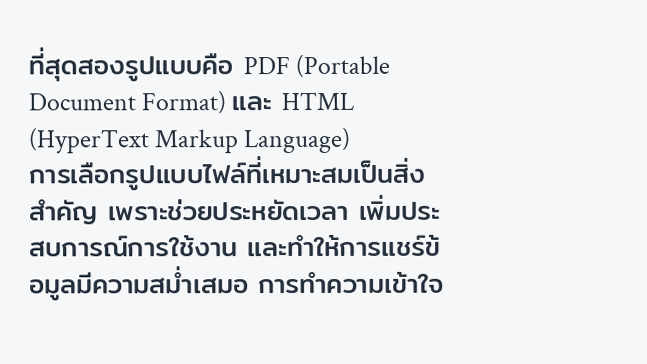ที่สุดสองรูปแบบคือ PDF (Portable Document Format) และ HTML (HyperText Markup Language)
การเลือกรูปแบบไฟล์ที่เหมาะสมเป็นสิ่งสำคัญ เพราะช่วยประหยัดเวลา เพิ่มประสบการณ์การใช้งาน และทำให้การแชร์ข้อมูลมีความสม่ำเสมอ การทำความเข้าใจ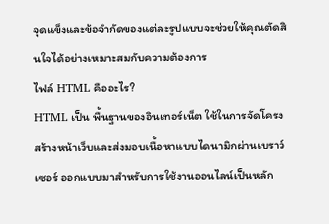จุดแข็งและข้อจำกัดของแต่ละรูปแบบจะช่วยให้คุณตัดสินใจได้อย่างเหมาะสมกับความต้องการ
ไฟล์ HTML คืออะไร?
HTML เป็น พื้นฐานของอินเทอร์เน็ต ใช้ในการจัดโครงสร้างหน้าเว็บและส่งมอบเนื้อหาแบบไดนามิกผ่านเบราว์เซอร์ ออกแบบมาสำหรับการใช้งานออนไลน์เป็นหลัก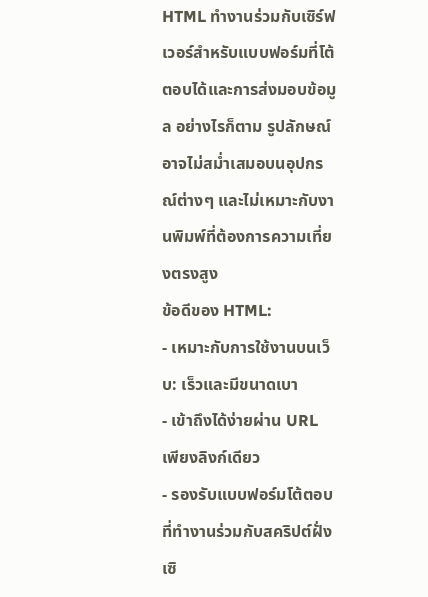HTML ทำงานร่วมกับเซิร์ฟเวอร์สำหรับแบบฟอร์มที่โต้ตอบได้และการส่งมอบข้อมูล อย่างไรก็ตาม รูปลักษณ์อาจไม่สม่ำเสมอบนอุปกรณ์ต่างๆ และไม่เหมาะกับงานพิมพ์ที่ต้องการความเที่ยงตรงสูง
ข้อดีของ HTML:
- เหมาะกับการใช้งานบนเว็บ: เร็วและมีขนาดเบา
- เข้าถึงได้ง่ายผ่าน URL เพียงลิงก์เดียว
- รองรับแบบฟอร์มโต้ตอบที่ทำงานร่วมกับสคริปต์ฝั่งเซิ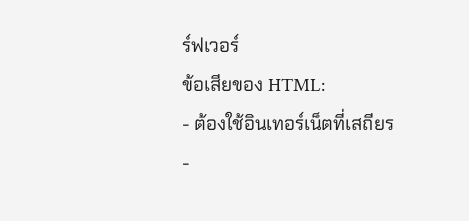ร์ฟเวอร์
ข้อเสียของ HTML:
- ต้องใช้อินเทอร์เน็ตที่เสถียร
-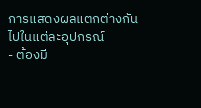การแสดงผลแตกต่างกันไปในแต่ละอุปกรณ์
- ต้องมี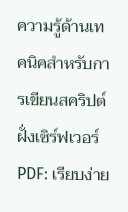ความรู้ด้านเทคนิคสำหรับการเขียนสคริปต์ฝั่งเซิร์ฟเวอร์
PDF: เรียบง่าย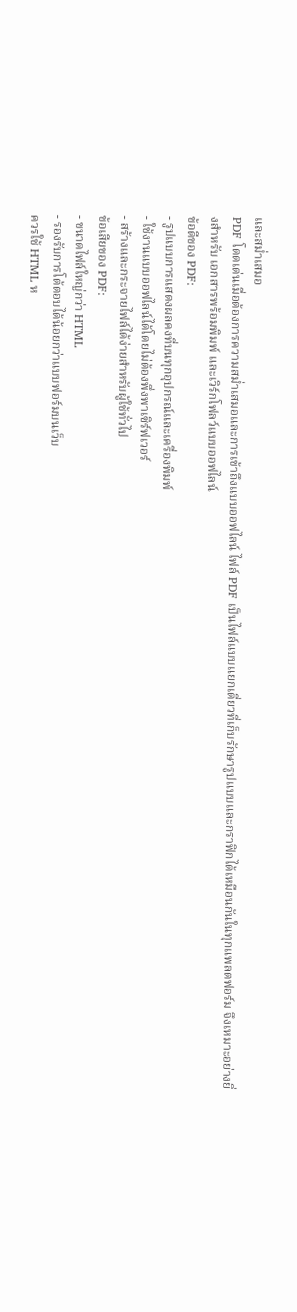และสม่ำเสมอ
PDF โดดเด่นเมื่อต้องการความสม่ำเสมอและการเข้าถึงแบบออฟไลน์ ไฟล์ PDF เป็นไฟล์แบบแยกเดี่ยวที่เก็บรักษารูปแบบและกราฟิกได้เหมือนกันในทุกแพลตฟอร์ม จึงเหมาะอย่างยิ่งสำหรับ เอกสารพร้อมพิมพ์ และเวิร์กโฟลว์แบบออฟไลน์
ข้อดีของ PDF:
- รูปแบบการแสดงผลคงที่บนทุกอุปกรณ์และเครื่องพิมพ์
- ใช้งานแบบออฟไลน์ได้โดยไม่ต้องพึ่งพาเซิร์ฟเวอร์
- สร้างและกระจายไฟล์ได้ง่ายสำหรับผู้ใช้ทั่วไป
ข้อเสียของ PDF:
- ขนาดไฟล์ใหญ่กว่า HTML
- รองรับการโต้ตอบได้น้อยกว่าแบบฟอร์มบนเว็บ
ควรใช้ HTML ห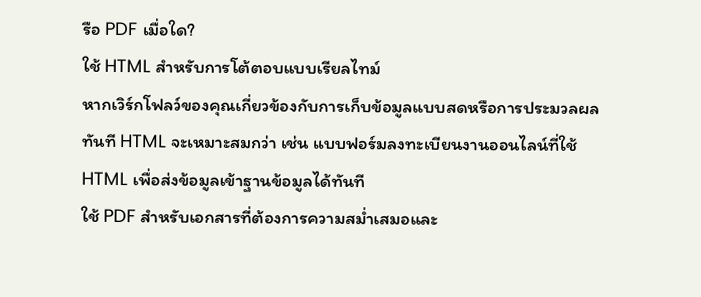รือ PDF เมื่อใด?
ใช้ HTML สำหรับการโต้ตอบแบบเรียลไทม์
หากเวิร์กโฟลว์ของคุณเกี่ยวข้องกับการเก็บข้อมูลแบบสดหรือการประมวลผลทันที HTML จะเหมาะสมกว่า เช่น แบบฟอร์มลงทะเบียนงานออนไลน์ที่ใช้ HTML เพื่อส่งข้อมูลเข้าฐานข้อมูลได้ทันที
ใช้ PDF สำหรับเอกสารที่ต้องการความสม่ำเสมอและ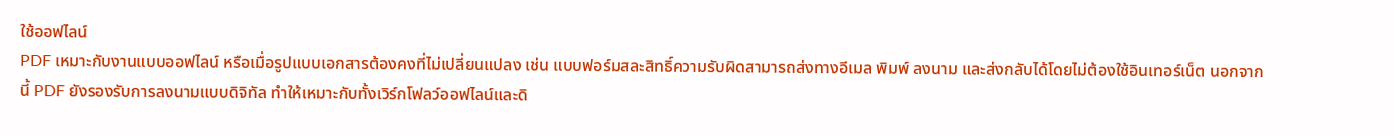ใช้ออฟไลน์
PDF เหมาะกับงานแบบออฟไลน์ หรือเมื่อรูปแบบเอกสารต้องคงที่ไม่เปลี่ยนแปลง เช่น แบบฟอร์มสละสิทธิ์ความรับผิดสามารถส่งทางอีเมล พิมพ์ ลงนาม และส่งกลับได้โดยไม่ต้องใช้อินเทอร์เน็ต นอกจากนี้ PDF ยังรองรับการลงนามแบบดิจิทัล ทำให้เหมาะกับทั้งเวิร์กโฟลว์ออฟไลน์และดิ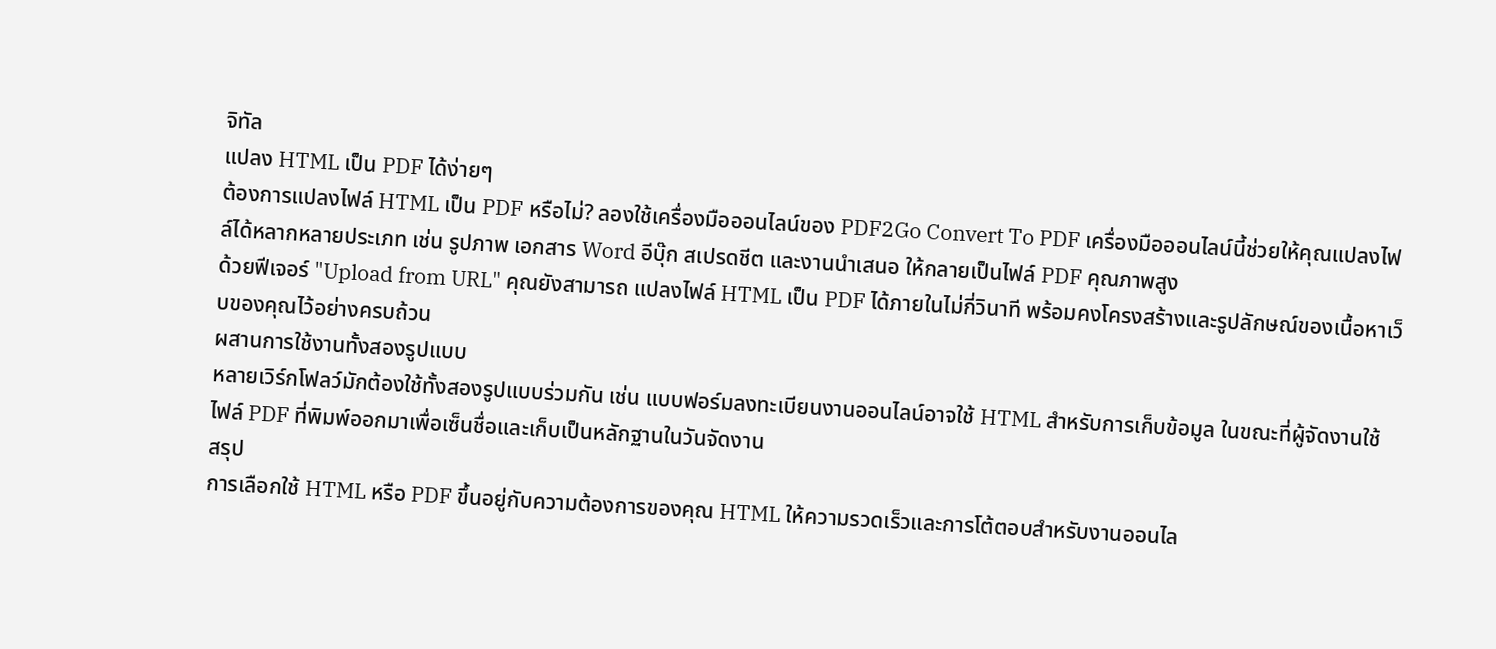จิทัล
แปลง HTML เป็น PDF ได้ง่ายๆ
ต้องการแปลงไฟล์ HTML เป็น PDF หรือไม่? ลองใช้เครื่องมือออนไลน์ของ PDF2Go Convert To PDF เครื่องมือออนไลน์นี้ช่วยให้คุณแปลงไฟล์ได้หลากหลายประเภท เช่น รูปภาพ เอกสาร Word อีบุ๊ก สเปรดชีต และงานนำเสนอ ให้กลายเป็นไฟล์ PDF คุณภาพสูง
ด้วยฟีเจอร์ "Upload from URL" คุณยังสามารถ แปลงไฟล์ HTML เป็น PDF ได้ภายในไม่กี่วินาที พร้อมคงโครงสร้างและรูปลักษณ์ของเนื้อหาเว็บของคุณไว้อย่างครบถ้วน
ผสานการใช้งานทั้งสองรูปแบบ
หลายเวิร์กโฟลว์มักต้องใช้ทั้งสองรูปแบบร่วมกัน เช่น แบบฟอร์มลงทะเบียนงานออนไลน์อาจใช้ HTML สำหรับการเก็บข้อมูล ในขณะที่ผู้จัดงานใช้ไฟล์ PDF ที่พิมพ์ออกมาเพื่อเซ็นชื่อและเก็บเป็นหลักฐานในวันจัดงาน
สรุป
การเลือกใช้ HTML หรือ PDF ขึ้นอยู่กับความต้องการของคุณ HTML ให้ความรวดเร็วและการโต้ตอบสำหรับงานออนไล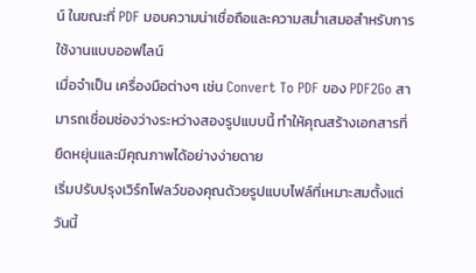น์ ในขณะที่ PDF มอบความน่าเชื่อถือและความสม่ำเสมอสำหรับการใช้งานแบบออฟไลน์
เมื่อจำเป็น เครื่องมือต่างๆ เช่น Convert To PDF ของ PDF2Go สามารถเชื่อมช่องว่างระหว่างสองรูปแบบนี้ ทำให้คุณสร้างเอกสารที่ยืดหยุ่นและมีคุณภาพได้อย่างง่ายดาย
เริ่มปรับปรุงเวิร์กโฟลว์ของคุณด้วยรูปแบบไฟล์ที่เหมาะสมตั้งแต่วันนี้